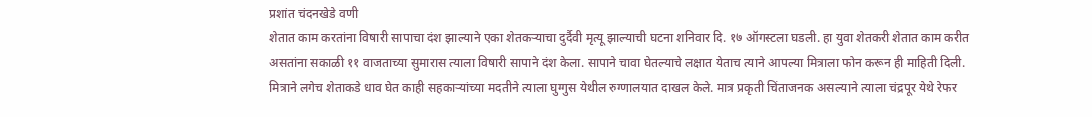प्रशांत चंदनखेडे वणी
शेतात काम करतांना विषारी सापाचा दंश झाल्याने एका शेतकऱ्याचा दुर्दैवी मृत्यू झाल्याची घटना शनिवार दि. १७ ऑगस्टला घडली. हा युवा शेतकरी शेतात काम करीत असतांना सकाळी ११ वाजताच्या सुमारास त्याला विषारी सापाने दंश केला. सापाने चावा घेतल्याचे लक्षात येताच त्याने आपल्या मित्राला फोन करून ही माहिती दिली. मित्राने लगेच शेताकडे धाव घेत काही सहकाऱ्यांच्या मदतीने त्याला घुग्गुस येथील रुग्णालयात दाखल केले. मात्र प्रकृती चिंताजनक असल्याने त्याला चंद्रपूर येथे रेफर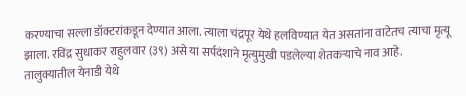करण्याचा सल्ला डॉक्टरांकडून देण्यात आला. त्याला चंद्रपूर येथे हलविण्यात येत असतांना वाटेतच त्याचा मृत्यू झाला. रविंद्र सुधाकर राहुलवार (३९) असे या सर्पदंशाने मृत्युमुखी पडलेल्या शेतकऱ्याचे नाव आहे.
तालुक्यातील येनाडी येथे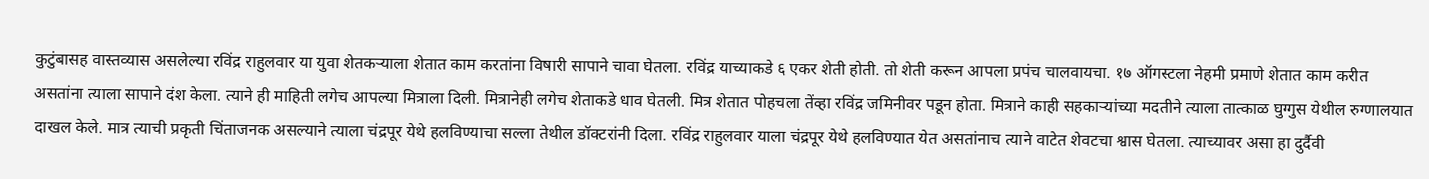कुटुंबासह वास्तव्यास असलेल्या रविंद्र राहुलवार या युवा शेतकऱ्याला शेतात काम करतांना विषारी सापाने चावा घेतला. रविंद्र याच्याकडे ६ एकर शेती होती. तो शेती करून आपला प्रपंच चालवायचा. १७ ऑगस्टला नेहमी प्रमाणे शेतात काम करीत असतांना त्याला सापाने दंश केला. त्याने ही माहिती लगेच आपल्या मित्राला दिली. मित्रानेही लगेच शेताकडे धाव घेतली. मित्र शेतात पोहचला तेंव्हा रविंद्र जमिनीवर पडून होता. मित्राने काही सहकाऱ्यांच्या मदतीने त्याला तात्काळ घुग्गुस येथील रुग्णालयात दाखल केले. मात्र त्याची प्रकृती चिंताजनक असल्याने त्याला चंद्रपूर येथे हलविण्याचा सल्ला तेथील डॉक्टरांनी दिला. रविंद्र राहुलवार याला चंद्रपूर येथे हलविण्यात येत असतांनाच त्याने वाटेत शेवटचा श्वास घेतला. त्याच्यावर असा हा दुर्दैवी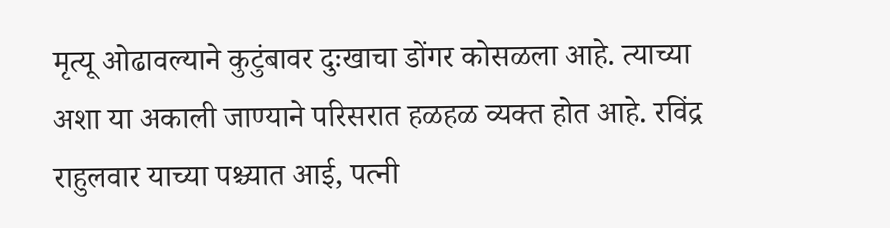मृत्यू ओढावल्याने कुटुंबावर दुःखाचा डोंगर कोसळला आहे. त्याच्या अशा या अकाली जाण्याने परिसरात हळहळ व्यक्त होत आहे. रविंद्र राहुलवार याच्या पश्च्यात आई, पत्नी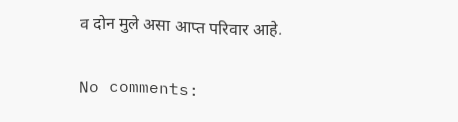व दोन मुले असा आप्त परिवार आहे.

No comments: